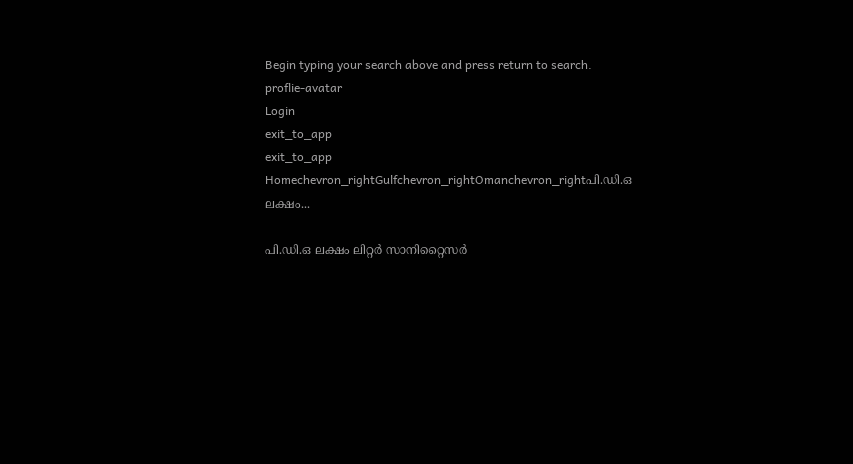Begin typing your search above and press return to search.
proflie-avatar
Login
exit_to_app
exit_to_app
Homechevron_rightGulfchevron_rightOmanchevron_rightപി.ഡി.ഒ ലക്ഷം...

പി.ഡി.ഒ ലക്ഷം ലിറ്റർ സാനിറ്റൈസർ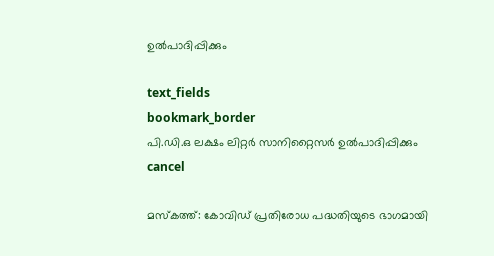ഉൽപാദിപ്പിക്കും

text_fields
bookmark_border
പി.ഡി.ഒ ലക്ഷം ലിറ്റർ സാനിറ്റൈസർ ഉൽപാദിപ്പിക്കും
cancel

മസ്കത്ത്: കോവിഡ് പ്രതിരോധ പദ്ധതിയുടെ ഭാഗമായി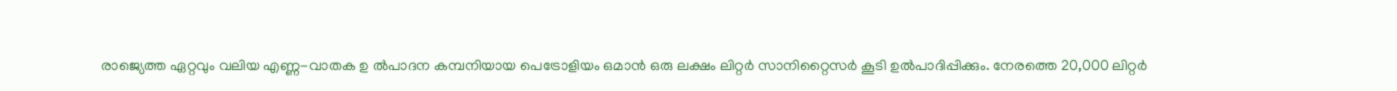രാജ്യെത്ത ഏറ്റവും വലിയ എണ്ണ-വാതക ഉ ൽപാദന കമ്പനിയായ പെട്രോളിയം ഒമാൻ ഒരു ലക്ഷം ലിറ്റർ സാനിറ്റൈസർ കൂടി ഉൽപാദിപ്പിക്കും. നേരത്തെ 20,000 ലിറ്റർ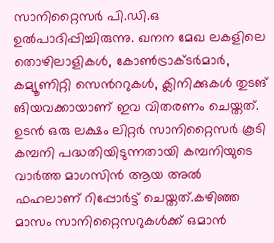സാനിറ്റൈസർ പി.ഡി.ഒ ഉൽപാദിപ്പിച്ചിരുന്നു. ഖനന മേഖ ലകളിലെ തൊഴിലാളികൾ, കോൺട്രാക്ടർമാർ, കമ്യൂണിറ്റി സെൻററുകൾ, ക്ലിനിക്കുകൾ തുടങ് ങിയവക്കായാണ് ഇവ വിതരണം ചെയ്തത്. ഉടൻ ഒരു ലക്ഷം ലിറ്റർ സാനിറ്റൈസർ കൂടി കമ്പനി പദ്ധതിയിടുന്നതായി കമ്പനിയുടെ വാർത്ത മാഗസിൻ ആയ അൽ ഫഹലാണ് റിപ്പോർട്ട് ചെയ്തത്.കഴിഞ്ഞ മാസം സാനിറ്റൈസറുകൾക്ക് ഒമാൻ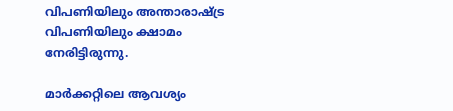വിപണിയിലും അന്താരാഷ്ട്ര വിപണിയിലും ക്ഷാമം നേരിട്ടിരുന്നു.

മാർക്കറ്റിലെ ആവശ്യം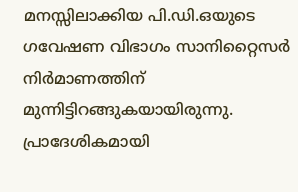മനസ്സിലാക്കിയ പി.ഡി.ഒയുടെ ഗവേഷണ വിഭാഗം സാനിറ്റൈസർ നിർമാണത്തിന് മുന്നിട്ടിറങ്ങുകയായിരുന്നു. പ്രാദേശികമായി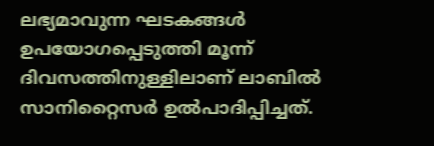ലഭ്യമാവുന്ന ഘടകങ്ങൾ ഉപയോഗപ്പെടുത്തി മൂന്ന് ദിവസത്തിനുള്ളിലാണ് ലാബിൽ സാനിറ്റൈസർ ഉൽപാദിപ്പിച്ചത്.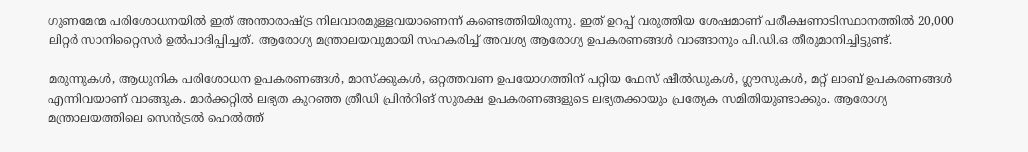ഗുണമേന്മ പരിശോധനയിൽ ഇത് അന്താരാഷ്ട്ര നിലവാരമുള്ളവയാണെന്ന് കണ്ടെത്തിയിരുന്നു. ഇത് ഉറപ്പ് വരുത്തിയ ശേഷമാണ് പരീക്ഷണാടിസ്ഥാനത്തിൽ 20,000 ലിറ്റർ സാനിറ്റൈസർ ഉൽപാദിപ്പിച്ചത്. ആരോഗ്യ മന്ത്രാലയവുമായി സഹകരിച്ച് അവശ്യ ആരോഗ്യ ഉപകരണങ്ങൾ വാങ്ങാനും പി.ഡി.ഒ തീരുമാനിച്ചിട്ടുണ്ട്.

മരുന്നുകൾ, ആധുനിക പരിശോധന ഉപകരണങ്ങൾ, മാസ്ക്കുകൾ, ഒറ്റത്തവണ ഉപയോഗത്തിന് പറ്റിയ ഫേസ് ഷീൽഡുകൾ, ഗ്ലൗസുകൾ, മറ്റ് ലാബ് ഉപകരണങ്ങൾ എന്നിവയാണ് വാങ്ങുക. മാർക്കറ്റിൽ ലഭ്യത കുറഞ്ഞ ത്രീഡി പ്രിൻറിങ് സുരക്ഷ ഉപകരണങ്ങളുടെ ലഭ്യതക്കായും പ്രത്യേക സമിതിയുണ്ടാക്കും. ആരോഗ്യ മന്ത്രാലയത്തിലെ സെൻട്രൽ ഹെൽത്ത്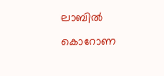ലാബിൽ കൊറോണ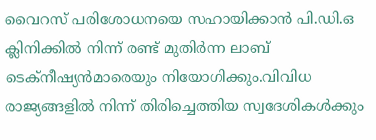വൈറസ് പരിശോധനയെ സഹായിക്കാൻ പി.ഡി.ഒ ക്ലിനിക്കിൽ നിന്ന് രണ്ട് മുതിർന്ന ലാബ് ടെക്നീഷ്യൻമാരെയും നിയോഗിക്കും.വിവിധ രാജ്യങ്ങളിൽ നിന്ന് തിരിച്ചെത്തിയ സ്വദേശികൾക്കും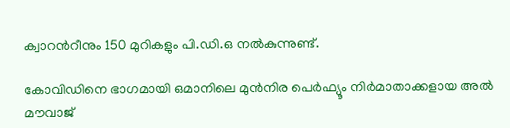ക്വാറൻറീനും 150 മുറികളും പി.ഡി.ഒ നൽകുന്നുണ്ട്.

കോവിഡിനെ ഭാഗമായി ഒമാനിലെ മുൻനിര പെർഫ്യൂം നിർമാതാക്കളായ അൽ മൗവാജ്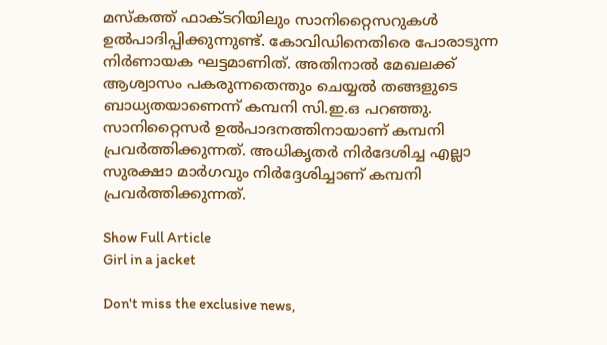മസ്കത്ത് ഫാക്ടറിയിലും സാനിറ്റൈസറുകൾ ഉൽപാദിപ്പിക്കുന്നുണ്ട്. കോവിഡിനെതിരെ പോരാടുന്ന നിർണായക ഘട്ടമാണിത്. അതിനാൽ മേഖലക്ക് ആശ്വാസം പകരുന്നതെന്തും ചെയ്യൽ തങ്ങളുടെ ബാധ്യതയാണെന്ന് കമ്പനി സി.ഇ.ഒ പറഞ്ഞു. സാനിറ്റൈസർ ഉൽപാദനത്തിനായാണ് കമ്പനി പ്രവർത്തിക്കുന്നത്. അധികൃതർ നിർദേശിച്ച എല്ലാ സുരക്ഷാ മാർഗവും നിർദ്ദേശിച്ചാണ് കമ്പനി പ്രവർത്തിക്കുന്നത്.

Show Full Article
Girl in a jacket

Don't miss the exclusive news,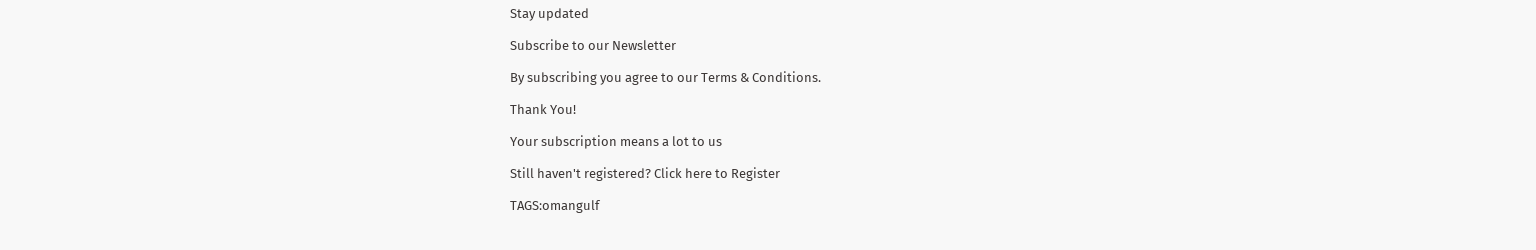Stay updated

Subscribe to our Newsletter

By subscribing you agree to our Terms & Conditions.

Thank You!

Your subscription means a lot to us

Still haven't registered? Click here to Register

TAGS:omangulf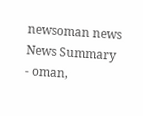newsoman news
News Summary - oman,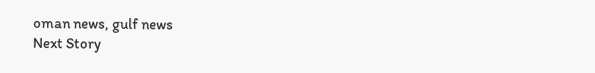oman news, gulf news
Next Story